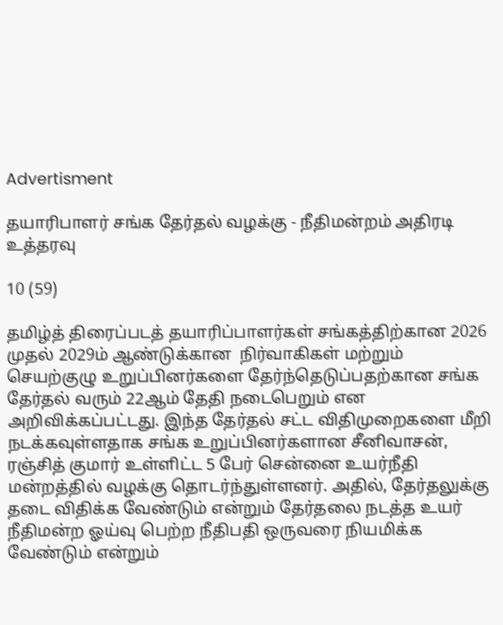Advertisment

தயாரிபாளர் சங்க தேர்தல் வழக்கு - நீதிமன்றம் அதிரடி உத்தரவு

10 (59)

தமிழ்த் திரைப்படத் தயாரிப்பாளர்கள் சங்கத்திற்கான 2026 முதல் 2029ம் ஆண்டுக்கான  நிர்வாகிகள் மற்றும் செயற்குழு உறுப்பினர்களை தேர்ந்தெடுப்பதற்கான சங்க தேர்தல் வரும் 22ஆம் தேதி நடைபெறும் என அறிவிக்கப்பட்டது. இந்த தேர்தல் சட்ட விதிமுறைகளை மீறி நடக்கவுள்ளதாக சங்க உறுப்பினர்களான சீனிவாசன், ரஞ்சித் குமார் உள்ளிட்ட 5 பேர் சென்னை உயர்நீதி மன்றத்தில் வழக்கு தொடர்ந்துள்ளனர். அதில், தேர்தலுக்கு தடை விதிக்க வேண்டும் என்றும் தேர்தலை நடத்த உயர் நீதிமன்ற ஓய்வு பெற்ற நீதிபதி ஒருவரை நியமிக்க வேண்டும் என்றும்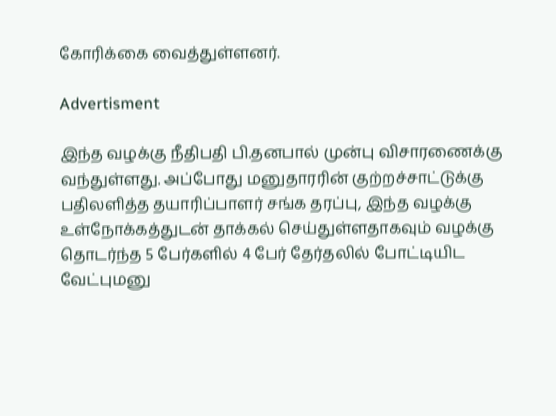கோரிக்கை வைத்துள்ளனர்.

Advertisment

இந்த வழக்கு நீதிபதி பி.தனபால் முன்பு விசாரணைக்கு வந்துள்ளது. அப்போது மனுதாரரின் குற்றச்சாட்டுக்கு பதிலளித்த தயாரிப்பாளர் சங்க தரப்பு, இந்த வழக்கு உள்நோக்கத்துடன் தாக்கல் செய்துள்ளதாகவும் வழக்கு தொடர்ந்த 5 பேர்களில் 4 பேர் தேர்தலில் போட்டியிட வேட்புமனு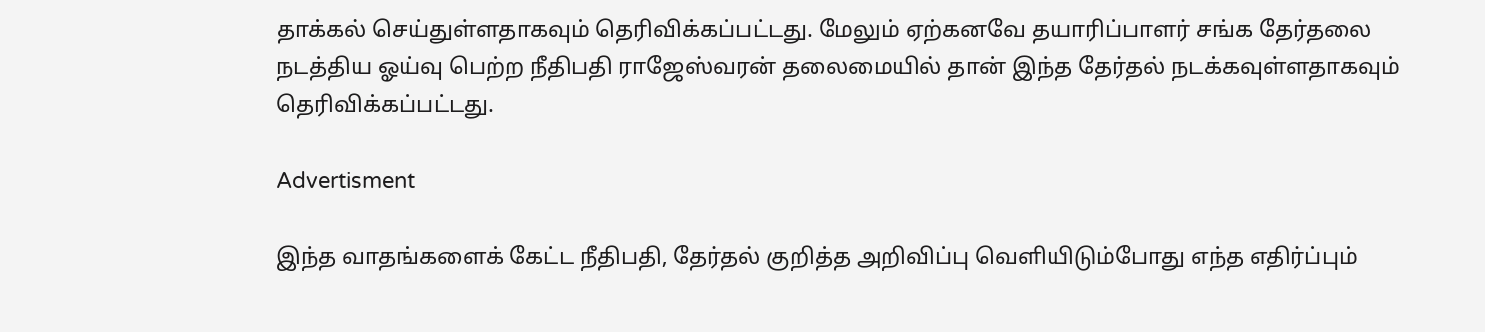தாக்கல் செய்துள்ளதாகவும் தெரிவிக்கப்பட்டது. மேலும் ஏற்கனவே தயாரிப்பாளர் சங்க தேர்தலை நடத்திய ஓய்வு பெற்ற நீதிபதி ராஜேஸ்வரன் தலைமையில் தான் இந்த தேர்தல் நடக்கவுள்ளதாகவும் தெரிவிக்கப்பட்டது.

Advertisment

இந்த வாதங்களைக் கேட்ட நீதிபதி, தேர்தல் குறித்த அறிவிப்பு வெளியிடும்போது எந்த எதிர்ப்பும்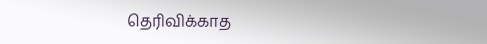தெரிவிக்காத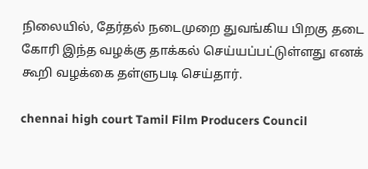நிலையில், தேர்தல் நடைமுறை துவங்கிய பிறகு தடை கோரி இந்த வழக்கு தாக்கல் செய்யப்பட்டுள்ளது எனக் கூறி வழக்கை தள்ளுபடி செய்தார்.

chennai high court Tamil Film Producers Council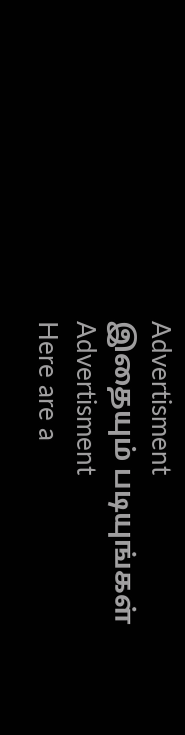Advertisment
இதையும் படியுங்கள்
Advertisment
Here are a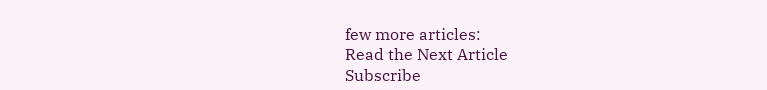few more articles:
Read the Next Article
Subscribe